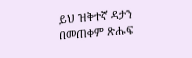ይህ ዝቅተኛ ዳታን በመጠቀም ጽሑፍ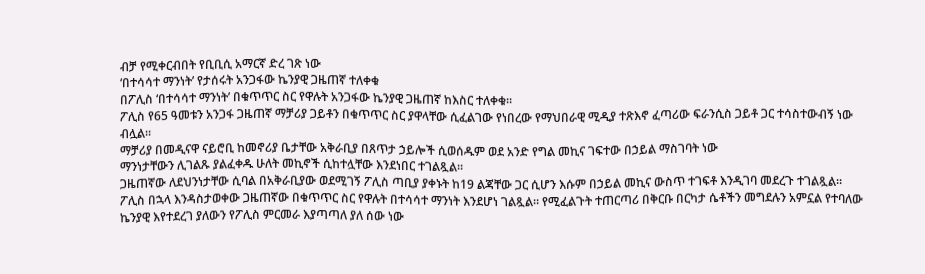ብቻ የሚቀርብበት የቢቢሲ አማርኛ ድረ ገጽ ነው
‘በተሳሳተ ማንነት’ የታሰሩት አንጋፋው ኬንያዊ ጋዜጠኛ ተለቀቁ
በፖሊስ ‘በተሳሳተ ማንነት’ በቁጥጥር ስር የዋሉት አንጋፋው ኬንያዊ ጋዜጠኛ ከእስር ተለቀቁ።
ፖሊስ የ65 ዓመቱን አንጋፋ ጋዜጠኛ ማቻሪያ ጋይቶን በቁጥጥር ስር ያዋላቸው ሲፈልገው የነበረው የማህበራዊ ሚዲያ ተጽእኖ ፈጣሪው ፍራንሲስ ጋይቶ ጋር ተሳስተውብኝ ነው ብሏል።
ማቻሪያ በመዲናዋ ናይሮቢ ከመኖሪያ ቤታቸው አቅራቢያ በጸጥታ ኃይሎች ሲወሰዱም ወደ አንድ የግል መኪና ገፍተው በኃይል ማስገባት ነው
ማንነታቸውን ሊገልጹ ያልፈቀዱ ሁለት መኪኖች ሲከተሏቸው እንደነበር ተገልጿል።
ጋዜጠኛው ለደህንነታቸው ሲባል በአቅራቢያው ወደሚገኝ ፖሊስ ጣቢያ ያቀኑት ከ19 ልጃቸው ጋር ሲሆን እሱም በኃይል መኪና ውስጥ ተገፍቶ እንዲገባ መደረጉ ተገልጿል።
ፖሊስ በኋላ እንዳስታወቀው ጋዜጠኛው በቁጥጥር ስር የዋሉት በተሳሳተ ማንነት እንደሆነ ገልጿል። የሚፈልጉት ተጠርጣሪ በቅርቡ በርካታ ሴቶችን መግደሉን አምኗል የተባለው ኬንያዊ እየተደረገ ያለውን የፖሊስ ምርመራ እያጣጣለ ያለ ሰው ነው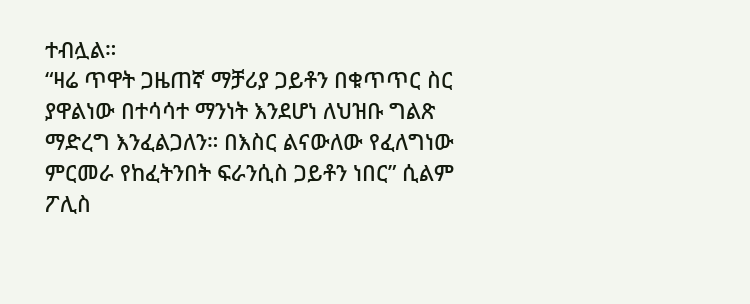ተብሏል።
“ዛሬ ጥዋት ጋዜጠኛ ማቻሪያ ጋይቶን በቁጥጥር ስር ያዋልነው በተሳሳተ ማንነት እንደሆነ ለህዝቡ ግልጽ ማድረግ እንፈልጋለን። በእስር ልናውለው የፈለግነው ምርመራ የከፈትንበት ፍራንሲስ ጋይቶን ነበር” ሲልም ፖሊስ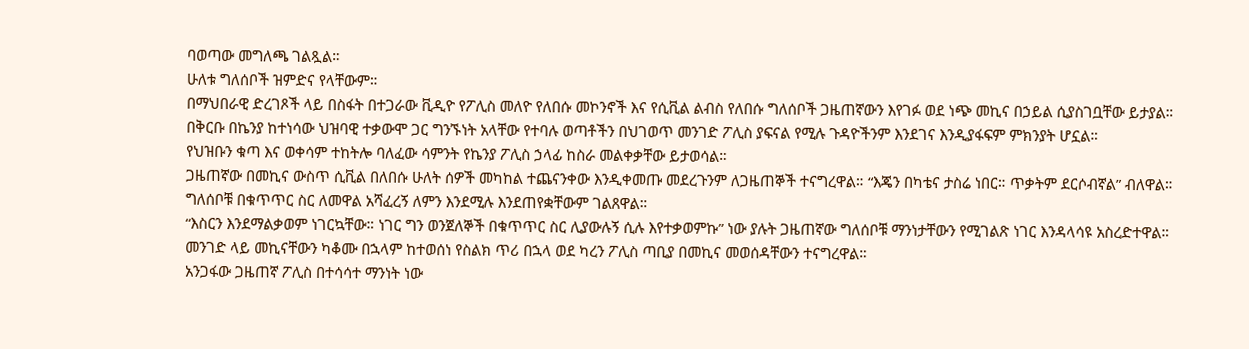ባወጣው መግለጫ ገልጿል።
ሁለቱ ግለሰቦች ዝምድና የላቸውም።
በማህበራዊ ድረገጾች ላይ በስፋት በተጋራው ቪዲዮ የፖሊስ መለዮ የለበሱ መኮንኖች እና የሲቪል ልብስ የለበሱ ግለሰቦች ጋዜጠኛውን እየገፉ ወደ ነጭ መኪና በኃይል ሲያስገቧቸው ይታያል።
በቅርቡ በኬንያ ከተነሳው ህዝባዊ ተቃውሞ ጋር ግንኙነት አላቸው የተባሉ ወጣቶችን በህገወጥ መንገድ ፖሊስ ያፍናል የሚሉ ጉዳዮችንም እንደገና እንዲያፋፍም ምክንያት ሆኗል።
የህዝቡን ቁጣ እና ወቀሳም ተከትሎ ባለፈው ሳምንት የኬንያ ፖሊስ ኃላፊ ከስራ መልቀቃቸው ይታወሳል።
ጋዜጠኛው በመኪና ውስጥ ሲቪል በለበሱ ሁለት ሰዎች መካከል ተጨናንቀው እንዲቀመጡ መደረጉንም ለጋዜጠኞች ተናግረዋል። “እጄን በካቴና ታስሬ ነበር። ጥቃትም ደርሶብኛል” ብለዋል። ግለሰቦቹ በቁጥጥር ስር ለመዋል አሻፈረኝ ለምን እንደሚሉ እንደጠየቋቸውም ገልጸዋል።
“እስርን እንደማልቃወም ነገርኳቸው። ነገር ግን ወንጀለኞች በቁጥጥር ስር ሊያውሉኝ ሲሉ እየተቃወምኩ” ነው ያሉት ጋዜጠኛው ግለሰቦቹ ማንነታቸውን የሚገልጽ ነገር እንዳላሳዩ አስረድተዋል።
መንገድ ላይ መኪናቸውን ካቆሙ በኋላም ከተወሰነ የስልክ ጥሪ በኋላ ወደ ካረን ፖሊስ ጣቢያ በመኪና መወሰዳቸውን ተናግረዋል።
አንጋፋው ጋዜጠኛ ፖሊስ በተሳሳተ ማንነት ነው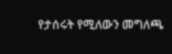የታሰሩት የሚለውን መግለጫ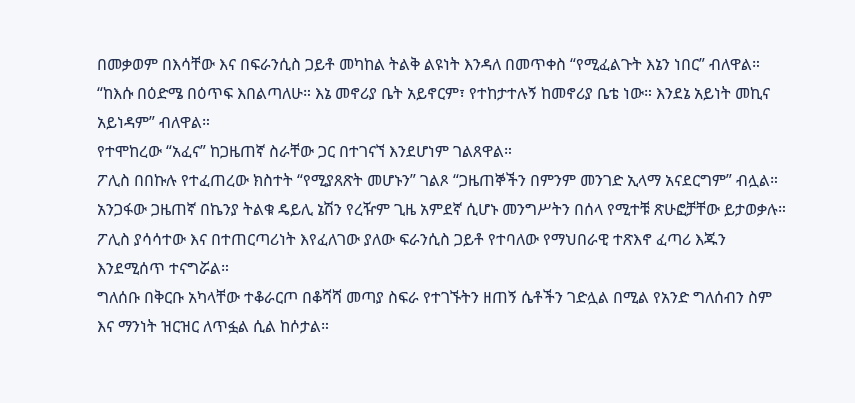በመቃወም በእሳቸው እና በፍራንሲስ ጋይቶ መካከል ትልቅ ልዩነት እንዳለ በመጥቀስ “የሚፈልጉት እኔን ነበር” ብለዋል።
“ከእሱ በዕድሜ በዕጥፍ እበልጣለሁ። እኔ መኖሪያ ቤት አይኖርም፣ የተከታተሉኝ ከመኖሪያ ቤቴ ነው። እንደኔ አይነት መኪና አይነዳም” ብለዋል።
የተሞከረው “አፈና” ከጋዜጠኛ ስራቸው ጋር በተገናኘ እንደሆነም ገልጸዋል።
ፖሊስ በበኩሉ የተፈጠረው ክስተት “የሚያጸጽት መሆኑን” ገልጾ “ጋዜጠኞችን በምንም መንገድ ኢላማ አናደርግም” ብሏል።
አንጋፋው ጋዜጠኛ በኬንያ ትልቁ ዴይሊ ኔሽን የረዥም ጊዜ አምደኛ ሲሆኑ መንግሥትን በሰላ የሚተቹ ጽሁፎቻቸው ይታወቃሉ።
ፖሊስ ያሳሳተው እና በተጠርጣሪነት እየፈለገው ያለው ፍራንሲስ ጋይቶ የተባለው የማህበራዊ ተጽእኖ ፈጣሪ እጁን እንደሚሰጥ ተናግሯል።
ግለሰቡ በቅርቡ አካላቸው ተቆራርጦ በቆሻሻ መጣያ ስፍራ የተገኙትን ዘጠኝ ሴቶችን ገድሏል በሚል የአንድ ግለሰብን ስም እና ማንነት ዝርዝር ለጥፏል ሲል ከሶታል።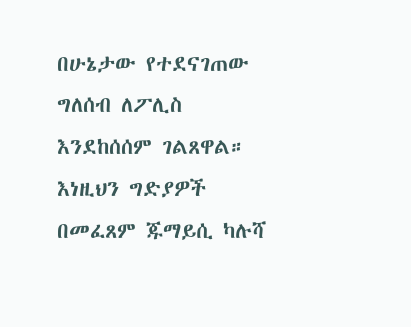በሁኔታው የተደናገጠው ግለሰብ ለፖሊስ እንደከሰሰም ገልጸዋል። እነዚህን ግድያዎች በመፈጸም ጁማይሲ ካሉሻ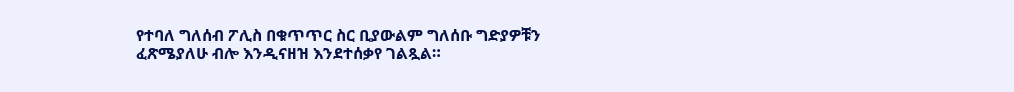የተባለ ግለሰብ ፖሊስ በቁጥጥር ስር ቢያውልም ግለሰቡ ግድያዎቹን ፈጽሜያለሁ ብሎ እንዲናዘዝ እንደተሰቃየ ገልጿል።